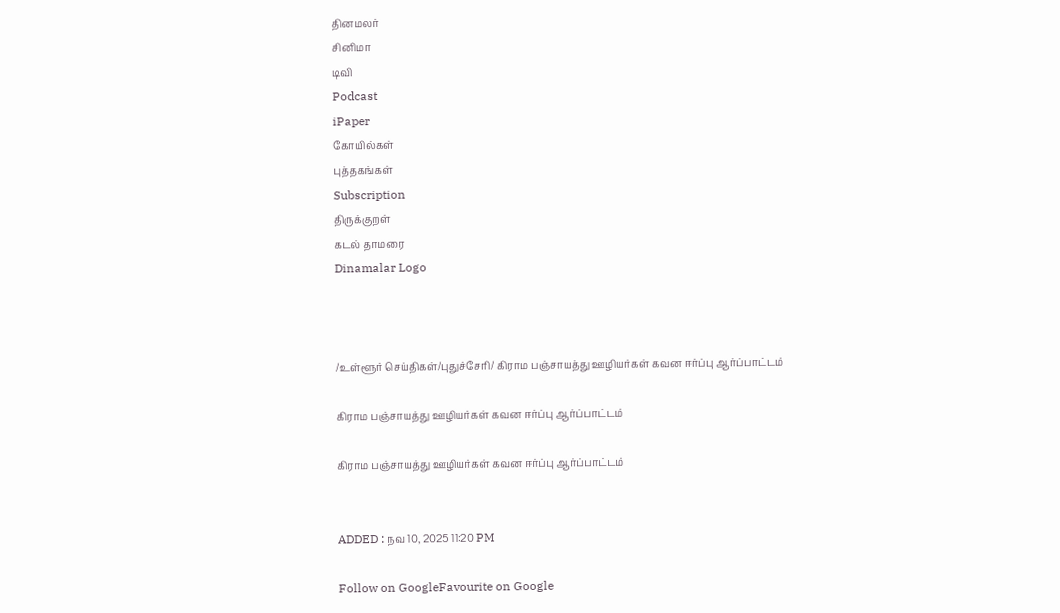தினமலர்
சினிமா
டிவி
Podcast
iPaper
கோயில்கள்
புத்தகங்கள்
Subscription
திருக்குறள்
கடல் தாமரை
Dinamalar Logo



/உள்ளூர் செய்திகள்/புதுச்சேரி/ கிராம பஞ்சாயத்து ஊழியர்கள் கவன ஈர்ப்பு ஆர்ப்பாட்டம்

கிராம பஞ்சாயத்து ஊழியர்கள் கவன ஈர்ப்பு ஆர்ப்பாட்டம்

கிராம பஞ்சாயத்து ஊழியர்கள் கவன ஈர்ப்பு ஆர்ப்பாட்டம்


ADDED : நவ 10, 2025 11:20 PM

Follow on GoogleFavourite on Google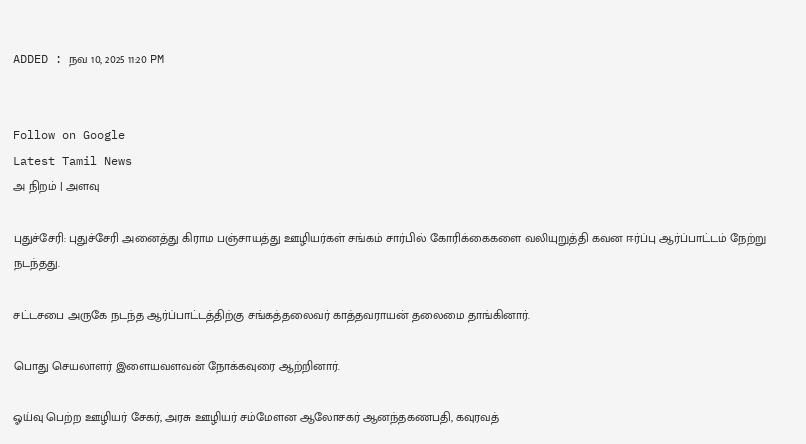ADDED : நவ 10, 2025 11:20 PM


Follow on Google
Latest Tamil News
அ நிறம் | அளவு

புதுச்சேரி: புதுச்சேரி அனைத்து கிராம பஞ்சாயத்து ஊழியர்கள் சங்கம் சார்பில் கோரிக்கைகளை வலியுறுத்தி கவன ஈர்ப்பு ஆர்ப்பாட்டம் நேற்று நடந்தது.

சட்டசபை அருகே நடந்த ஆர்ப்பாட்டத்திற்கு சங்கத்தலைவர் காத்தவராயன் தலைமை தாங்கினார்.

பொது செயலாளர் இளையவளவன் நோக்கவுரை ஆற்றினார்.

ஓய்வு பெற்ற ஊழியர் சேகர், அரசு ஊழியர் சம்மேளன ஆலோசகர் ஆனந்தகணபதி, கவுரவத்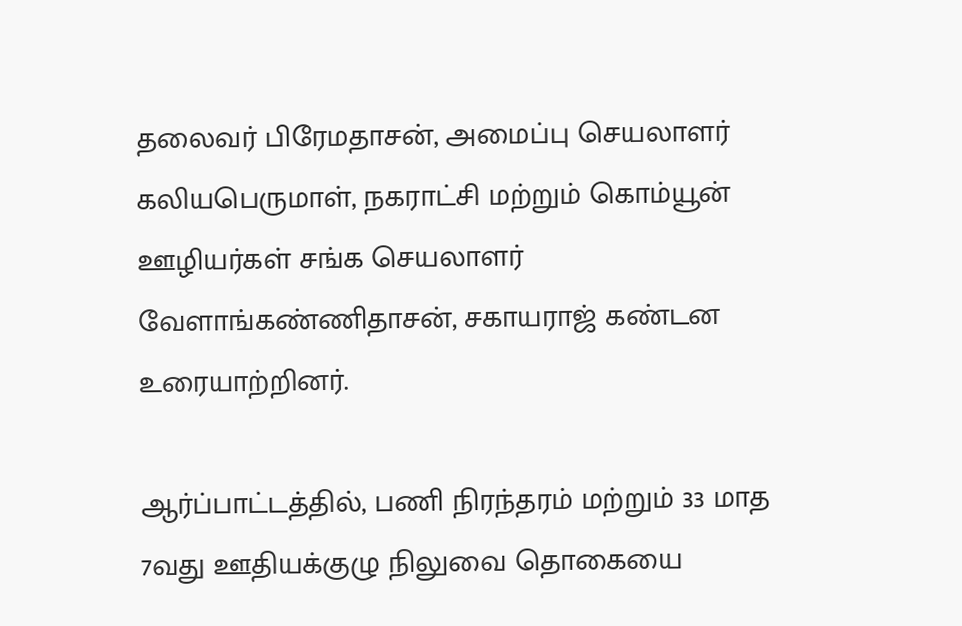தலைவர் பிரேமதாசன், அமைப்பு செயலாளர் கலியபெருமாள், நகராட்சி மற்றும் கொம்யூன் ஊழியர்கள் சங்க செயலாளர் வேளாங்கண்ணிதாசன், சகாயராஜ் கண்டன உரையாற்றினர்.

ஆர்ப்பாட்டத்தில், பணி நிரந்தரம் மற்றும் 33 மாத 7வது ஊதியக்குழு நிலுவை தொகையை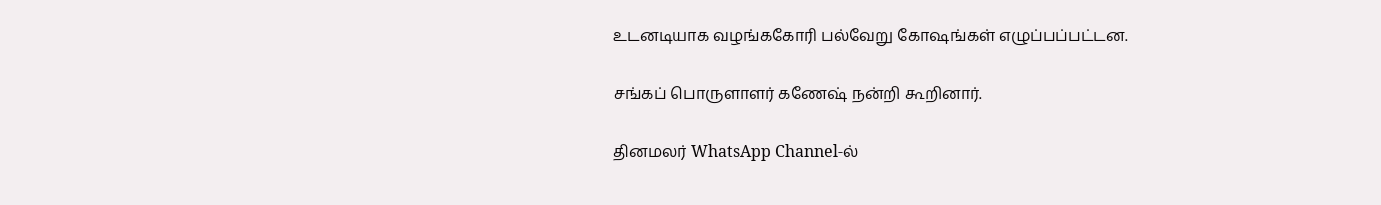உடனடியாக வழங்ககோரி பல்வேறு கோஷங்கள் எழுப்பப்பட்டன.

சங்கப் பொருளாளர் கணேஷ் நன்றி கூறினார்.

தினமலர் WhatsApp Channel-ல்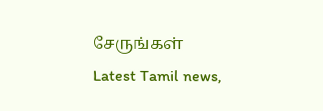சேருங்கள்
Latest Tamil news,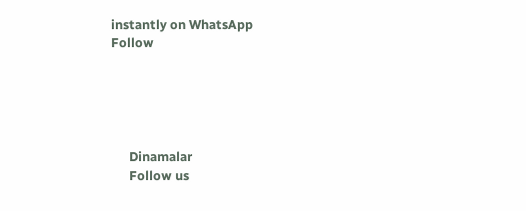instantly on WhatsApp
Follow





      Dinamalar
      Follow us